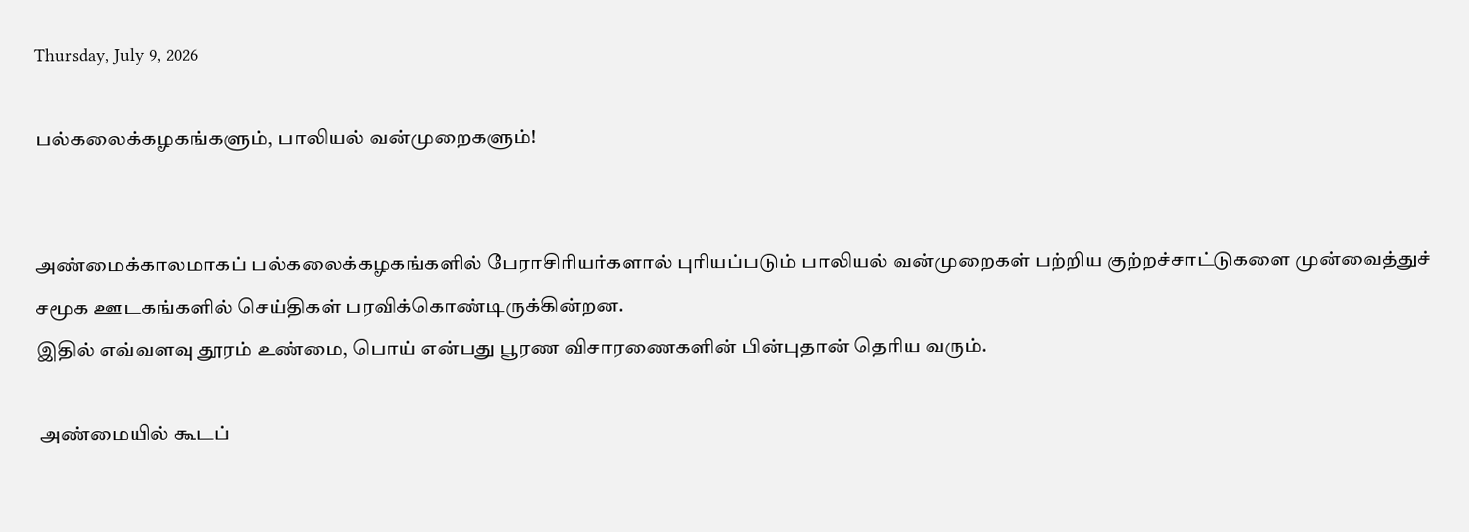Thursday, July 9, 2026

பல்கலைக்கழகங்களும், பாலியல் வன்முறைகளும்!


அண்மைக்காலமாகப் பல்கலைக்கழகங்களில் பேராசிரியர்களால் புரியப்படும் பாலியல் வன்முறைகள் பற்றிய குற்றச்சாட்டுகளை முன்வைத்துச் சமூக ஊடகங்களில் செய்திகள் பரவிக்கொண்டிருக்கின்றன.
இதில் எவ்வளவு தூரம் உண்மை, பொய் என்பது பூரண விசாரணைகளின் பின்புதான் தெரிய வரும்.

 அண்மையில் கூடப்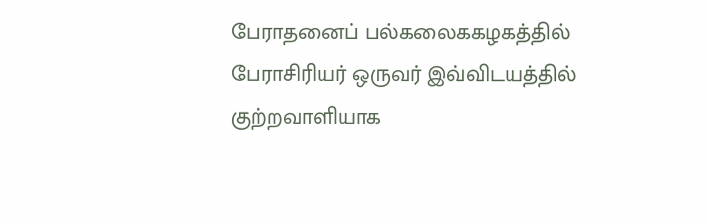பேராதனைப் பல்கலைககழகத்தில் பேராசிரியர் ஒருவர் இவ்விடயத்தில் குற்றவாளியாக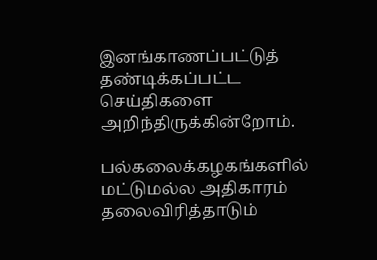இனங்காணப்பட்டுத் தண்டிக்கப்பட்ட செய்திகளை அறிந்திருக்கின்றோம்.

பல்கலைக்கழகங்களில் மட்டுமல்ல அதிகாரம் தலைவிரித்தாடும்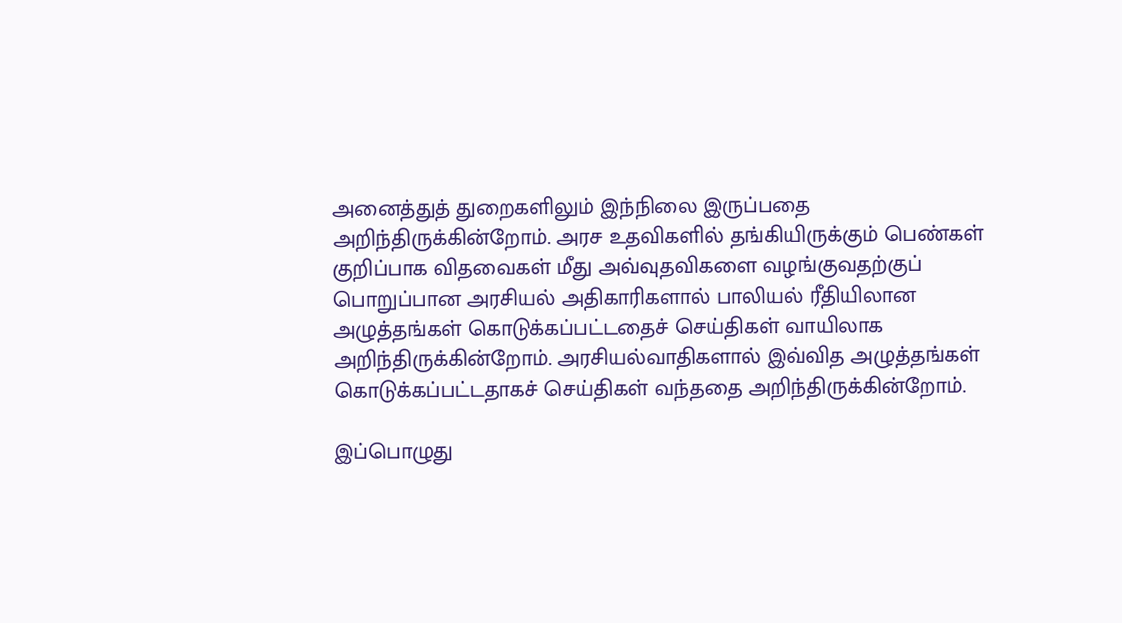அனைத்துத் துறைகளிலும் இந்நிலை இருப்பதை அறிந்திருக்கின்றோம். அரச உதவிகளில் தங்கியிருக்கும் பெண்கள் குறிப்பாக விதவைகள் மீது அவ்வுதவிகளை வழங்குவதற்குப் பொறுப்பான அரசியல் அதிகாரிகளால் பாலியல் ரீதியிலான அழுத்தங்கள் கொடுக்கப்பட்டதைச் செய்திகள் வாயிலாக அறிந்திருக்கின்றோம். அரசியல்வாதிகளால் இவ்வித அழுத்தங்கள் கொடுக்கப்பட்டதாகச் செய்திகள் வந்ததை அறிந்திருக்கின்றோம்.

இப்பொழுது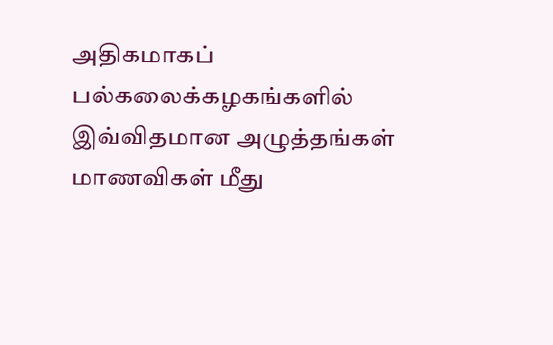அதிகமாகப் பல்கலைக்கழகங்களில் இவ்விதமான அழுத்தங்கள் மாணவிகள் மீது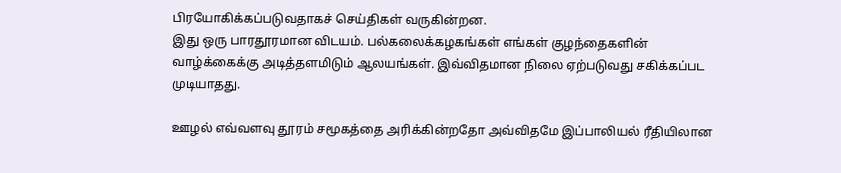பிரயோகிக்கப்படுவதாகச் செய்திகள் வருகின்றன.
இது ஒரு பாரதூரமான விடயம். பல்கலைக்கழகங்கள் எங்கள் குழந்தைகளின் வாழ்க்கைக்கு அடித்தளமிடும் ஆலயங்கள். இவ்விதமான நிலை ஏற்படுவது சகிக்கப்பட முடியாதது.

ஊழல் எவ்வளவு தூரம் சமூகத்தை அரிக்கின்றதோ அவ்விதமே இப்பாலியல் ரீதியிலான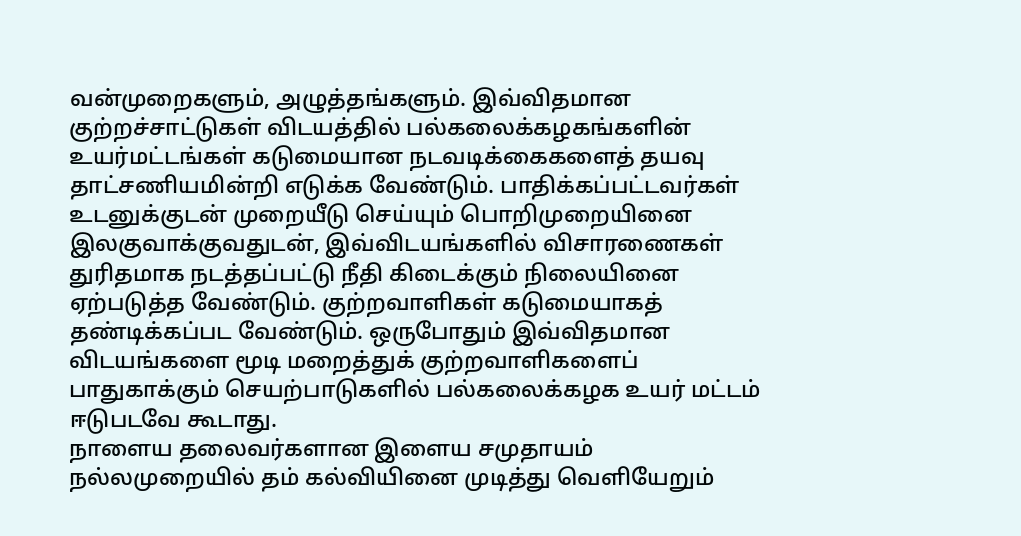வன்முறைகளும், அழுத்தங்களும். இவ்விதமான குற்றச்சாட்டுகள் விடயத்தில் பல்கலைக்கழகங்களின் உயர்மட்டங்கள் கடுமையான நடவடிக்கைகளைத் தயவு தாட்சணியமின்றி எடுக்க வேண்டும். பாதிக்கப்பட்டவர்கள் உடனுக்குடன் முறையீடு செய்யும் பொறிமுறையினை இலகுவாக்குவதுடன், இவ்விடயங்களில் விசாரணைகள் துரிதமாக நடத்தப்பட்டு நீதி கிடைக்கும் நிலையினை ஏற்படுத்த வேண்டும். குற்றவாளிகள் கடுமையாகத் தண்டிக்கப்பட வேண்டும். ஒருபோதும் இவ்விதமான விடயங்களை மூடி மறைத்துக் குற்றவாளிகளைப் பாதுகாக்கும் செயற்பாடுகளில் பல்கலைக்கழக உயர் மட்டம் ஈடுபடவே கூடாது.
நாளைய தலைவர்களான இளைய சமுதாயம் நல்லமுறையில் தம் கல்வியினை முடித்து வெளியேறும்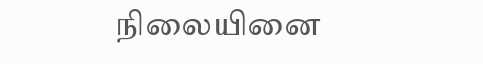நிலையினை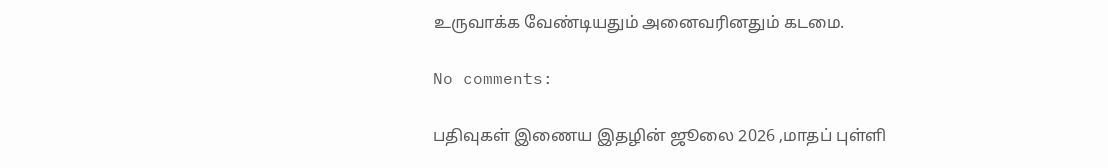உருவாக்க வேண்டியதும் அனைவரினதும் கடமை.

No comments:

பதிவுகள் இணைய இதழின் ஜூலை 2026 ,மாதப் புள்ளி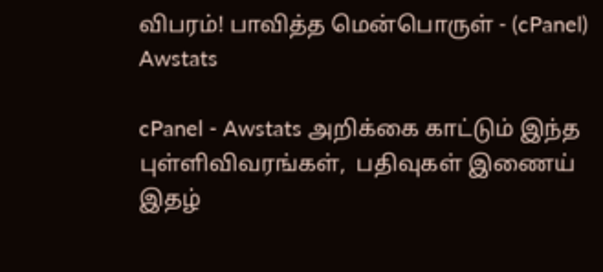விபரம்! பாவித்த மென்பொருள் - (cPanel) Awstats

cPanel - Awstats அறிக்கை காட்டும் இந்த புள்ளிவிவரங்கள்,  பதிவுகள் இணைய் இதழ்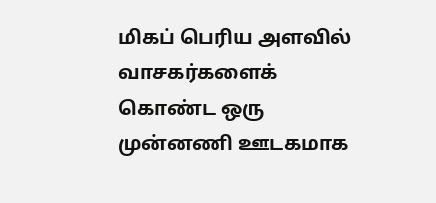மிகப் பெரிய அளவில் வாசகர்களைக் கொண்ட ஒரு முன்னணி ஊடகமாக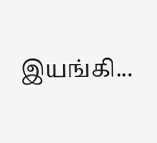இயங்கி...